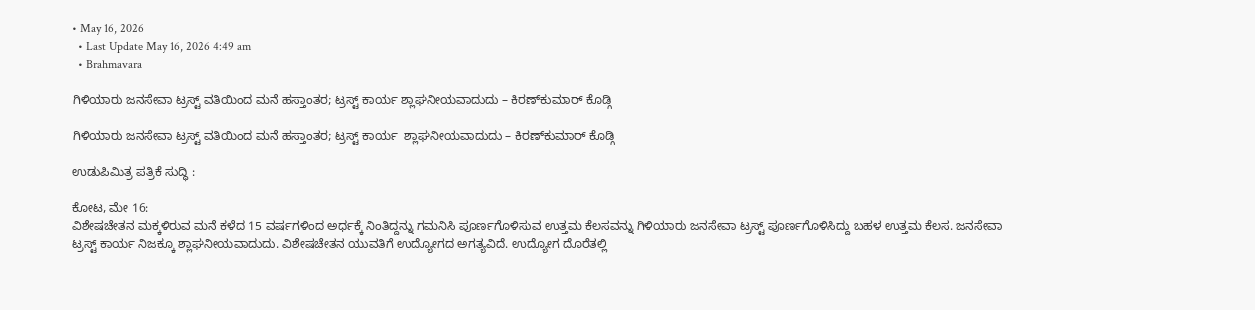• May 16, 2026
  • Last Update May 16, 2026 4:49 am
  • Brahmavara

ಗಿಳಿಯಾರು ಜನಸೇವಾ ಟ್ರಸ್ಟ್ ವತಿಯಿಂದ ಮನೆ ಹಸ್ತಾಂತರ; ಟ್ರಸ್ಟ್ ಕಾರ್ಯ ಶ್ಲಾಘನೀಯವಾದುದು – ಕಿರಣ್‌ಕುಮಾರ್ ಕೊಡ್ಗಿ

ಗಿಳಿಯಾರು ಜನಸೇವಾ ಟ್ರಸ್ಟ್ ವತಿಯಿಂದ ಮನೆ ಹಸ್ತಾಂತರ; ಟ್ರಸ್ಟ್ ಕಾರ್ಯ  ಶ್ಲಾಘನೀಯವಾದುದು – ಕಿರಣ್‌ಕುಮಾರ್ ಕೊಡ್ಗಿ

ಉಡುಪಿಮಿತ್ರ ಪತ್ರಿಕೆ ಸುದ್ಧಿ :

ಕೋಟ, ಮೇ 16:
ವಿಶೇಷಚೇತನ ಮಕ್ಕಳಿರುವ ಮನೆ ಕಳೆದ 15 ವರ್ಷಗಳಿಂದ ಅರ್ಧಕ್ಕೆ ನಿಂತಿದ್ದನ್ನು ಗಮನಿಸಿ ಪೂರ್ಣಗೊಳಿಸುವ ಉತ್ತಮ ಕೆಲಸವನ್ನು ಗಿಳಿಯಾರು ಜನಸೇವಾ ಟ್ರಸ್ಟ್ ಪೂರ್ಣಗೊಳಿಸಿದ್ದು ಬಹಳ ಉತ್ತಮ ಕೆಲಸ. ಜನಸೇವಾ ಟ್ರಸ್ಟ್ ಕಾರ್ಯ ನಿಜಕ್ಕೂ ಶ್ಲಾಘನೀಯವಾದುದು. ವಿಶೇಷಚೇತನ ಯುವತಿಗೆ ಉದ್ಯೋಗದ ಅಗತ್ಯವಿದೆ. ಉದ್ಯೋಗ ದೊರೆತಲ್ಲಿ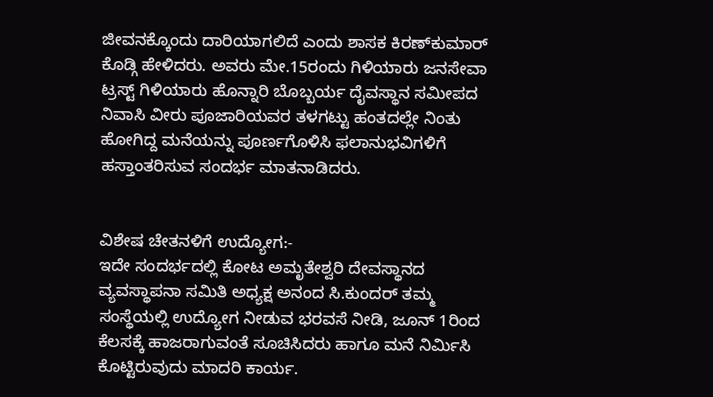ಜೀವನಕ್ಕೊಂದು ದಾರಿಯಾಗಲಿದೆ ಎಂದು ಶಾಸಕ ಕಿರಣ್‌ಕುಮಾರ್ ಕೊಡ್ಗಿ ಹೇಳಿದರು. ಅವರು ಮೇ.15ರಂದು ಗಿಳಿಯಾರು ಜನಸೇವಾ ಟ್ರಸ್ಟ್ ಗಿಳಿಯಾರು ಹೊನ್ನಾರಿ ಬೊಬ್ಬರ್ಯ ದೈವಸ್ಥಾನ ಸಮೀಪದ ನಿವಾಸಿ ವೀರು ಪೂಜಾರಿಯವರ ತಳಗಟ್ಟು ಹಂತದಲ್ಲೇ ನಿಂತು ಹೋಗಿದ್ದ ಮನೆಯನ್ನು ಪೂರ್ಣಗೊಳಿಸಿ ಫಲಾನುಭವಿಗಳಿಗೆ ಹಸ್ತಾಂತರಿಸುವ ಸಂದರ್ಭ ಮಾತನಾಡಿದರು.


ವಿಶೇಷ ಚೇತನಳಿಗೆ ಉದ್ಯೋಗ:-
ಇದೇ ಸಂದರ್ಭದಲ್ಲಿ ಕೋಟ ಅಮೃತೇಶ್ವರಿ ದೇವಸ್ಥಾನದ ವ್ಯವಸ್ಥಾಪನಾ ಸಮಿತಿ ಅಧ್ಯಕ್ಷ ಅನಂದ ಸಿ.ಕುಂದರ್ ತಮ್ಮ ಸಂಸ್ಥೆಯಲ್ಲಿ ಉದ್ಯೋಗ ನೀಡುವ ಭರವಸೆ ನೀಡಿ, ಜೂನ್ 1ರಿಂದ ಕೆಲಸಕ್ಕೆ ಹಾಜರಾಗುವಂತೆ ಸೂಚಿಸಿದರು ಹಾಗೂ ಮನೆ ನಿರ್ಮಿಸಿ ಕೊಟ್ಟಿರುವುದು ಮಾದರಿ ಕಾರ್ಯ.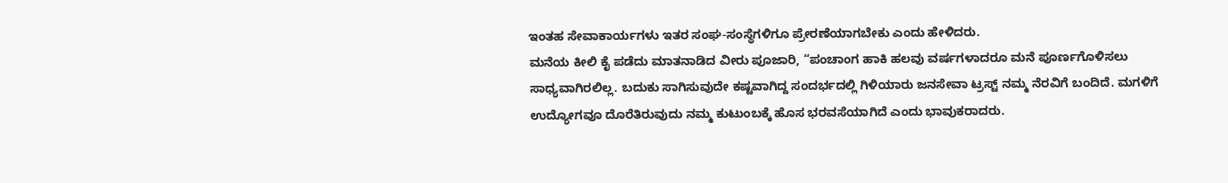ಇಂತಹ ಸೇವಾಕಾರ್ಯಗಳು ಇತರ ಸಂಘ-ಸಂಸ್ಥೆಗಳಿಗೂ ಪ್ರೇರಣೆಯಾಗಬೇಕು ಎಂದು ಹೇಳಿದರು.
ಮನೆಯ ಕೀಲಿ ಕೈ ಪಡೆದು ಮಾತನಾಡಿದ ವೀರು ಪೂಜಾರಿ, “ಪಂಚಾಂಗ ಹಾಕಿ ಹಲವು ವರ್ಷಗಳಾದರೂ ಮನೆ ಪೂರ್ಣಗೊಳಿಸಲು ಸಾಧ್ಯವಾಗಿರಲಿಲ್ಲ. ಬದುಕು ಸಾಗಿಸುವುದೇ ಕಷ್ಟವಾಗಿದ್ದ ಸಂದರ್ಭದಲ್ಲಿ ಗಿಳಿಯಾರು ಜನಸೇವಾ ಟ್ರಸ್ಟ್ ನಮ್ಮ ನೆರವಿಗೆ ಬಂದಿದೆ. ಮಗಳಿಗೆ ಉದ್ಯೋಗವೂ ದೊರೆತಿರುವುದು ನಮ್ಮ ಕುಟುಂಬಕ್ಕೆ ಹೊಸ ಭರವಸೆಯಾಗಿದೆ ಎಂದು ಭಾವುಕರಾದರು.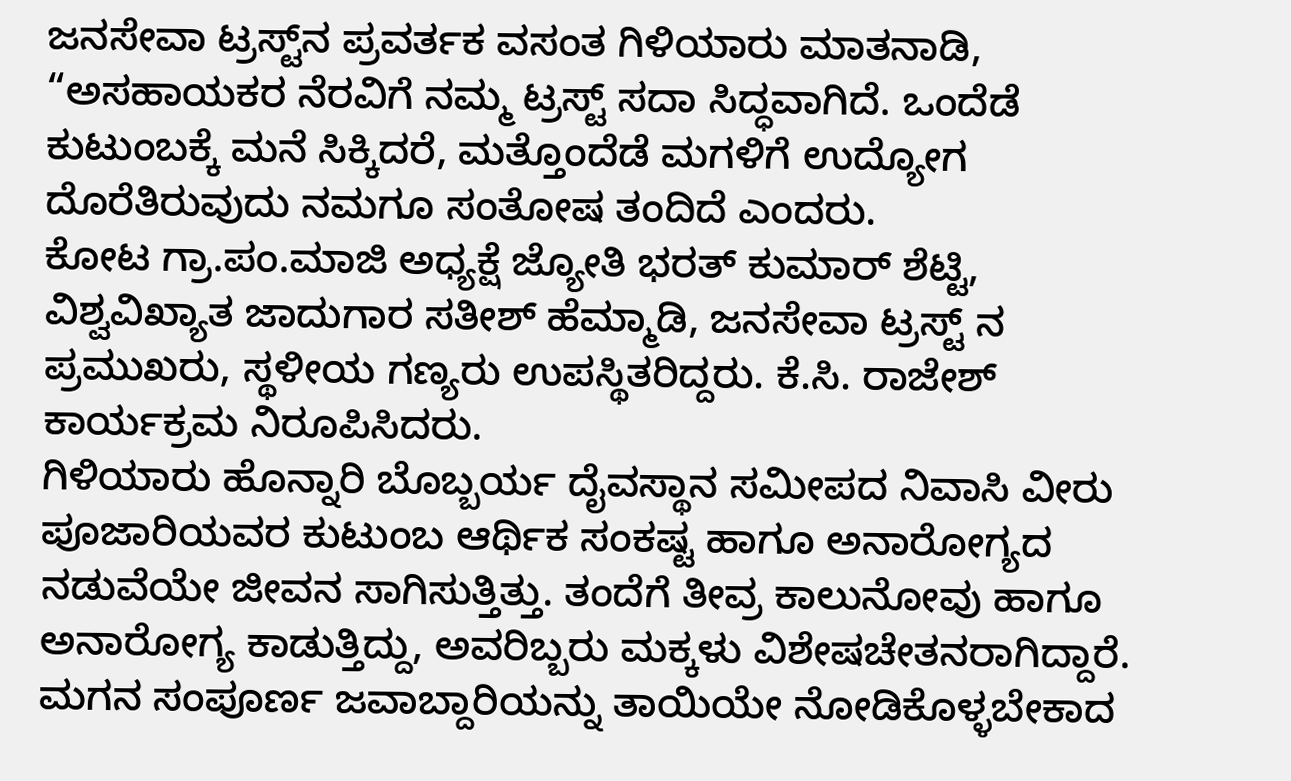ಜನಸೇವಾ ಟ್ರಸ್ಟ್‌ನ ಪ್ರವರ್ತಕ ವಸಂತ ಗಿಳಿಯಾರು ಮಾತನಾಡಿ, “ಅಸಹಾಯಕರ ನೆರವಿಗೆ ನಮ್ಮ ಟ್ರಸ್ಟ್ ಸದಾ ಸಿದ್ಧವಾಗಿದೆ. ಒಂದೆಡೆ ಕುಟುಂಬಕ್ಕೆ ಮನೆ ಸಿಕ್ಕಿದರೆ, ಮತ್ತೊಂದೆಡೆ ಮಗಳಿಗೆ ಉದ್ಯೋಗ ದೊರೆತಿರುವುದು ನಮಗೂ ಸಂತೋಷ ತಂದಿದೆ ಎಂದರು.
ಕೋಟ ಗ್ರಾ.ಪಂ.ಮಾಜಿ ಅಧ್ಯಕ್ಷೆ ಜ್ಯೋತಿ ಭರತ್ ಕುಮಾರ್ ಶೆಟ್ಟಿ, ವಿಶ್ವವಿಖ್ಯಾತ ಜಾದುಗಾರ ಸತೀಶ್ ಹೆಮ್ಮಾಡಿ, ಜನಸೇವಾ ಟ್ರಸ್ಟ್ ನ ಪ್ರಮುಖರು, ಸ್ಥಳೀಯ ಗಣ್ಯರು ಉಪಸ್ಥಿತರಿದ್ದರು. ಕೆ.ಸಿ. ರಾಜೇಶ್ ಕಾರ್ಯಕ್ರಮ ನಿರೂಪಿಸಿದರು.
ಗಿಳಿಯಾರು ಹೊನ್ನಾರಿ ಬೊಬ್ಬರ್ಯ ದೈವಸ್ಥಾನ ಸಮೀಪದ ನಿವಾಸಿ ವೀರು ಪೂಜಾರಿಯವರ ಕುಟುಂಬ ಆರ್ಥಿಕ ಸಂಕಷ್ಟ ಹಾಗೂ ಅನಾರೋಗ್ಯದ ನಡುವೆಯೇ ಜೀವನ ಸಾಗಿಸುತ್ತಿತ್ತು. ತಂದೆಗೆ ತೀವ್ರ ಕಾಲುನೋವು ಹಾಗೂ ಅನಾರೋಗ್ಯ ಕಾಡುತ್ತಿದ್ದು, ಅವರಿಬ್ಬರು ಮಕ್ಕಳು ವಿಶೇಷಚೇತನರಾಗಿದ್ದಾರೆ. ಮಗನ ಸಂಪೂರ್ಣ ಜವಾಬ್ದಾರಿಯನ್ನು ತಾಯಿಯೇ ನೋಡಿಕೊಳ್ಳಬೇಕಾದ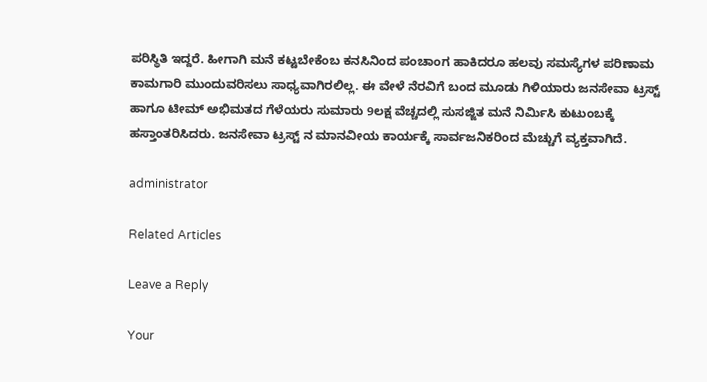ಪರಿಸ್ಥಿತಿ ಇದ್ದರೆ. ಹೀಗಾಗಿ ಮನೆ ಕಟ್ಟಬೇಕೆಂಬ ಕನಸಿನಿಂದ ಪಂಚಾಂಗ ಹಾಕಿದರೂ ಹಲವು ಸಮಸ್ಯೆಗಳ ಪರಿಣಾಮ ಕಾಮಗಾರಿ ಮುಂದುವರಿಸಲು ಸಾಧ್ಯವಾಗಿರಲಿಲ್ಲ. ಈ ವೇಳೆ ನೆರವಿಗೆ ಬಂದ ಮೂಡು ಗಿಳಿಯಾರು ಜನಸೇವಾ ಟ್ರಸ್ಟ್ ಹಾಗೂ ಟೀಮ್ ಅಭಿಮತದ ಗೆಳೆಯರು ಸುಮಾರು 9ಲಕ್ಷ ವೆಚ್ಚದಲ್ಲಿ ಸುಸಜ್ಜಿತ ಮನೆ ನಿರ್ಮಿಸಿ ಕುಟುಂಬಕ್ಕೆ ಹಸ್ತಾಂತರಿಸಿದರು. ಜನಸೇವಾ ಟ್ರಸ್ಟ್ ನ ಮಾನವೀಯ ಕಾರ್ಯಕ್ಕೆ ಸಾರ್ವಜನಿಕರಿಂದ ಮೆಚ್ಚುಗೆ ವ್ಯಕ್ತವಾಗಿದೆ.

administrator

Related Articles

Leave a Reply

Your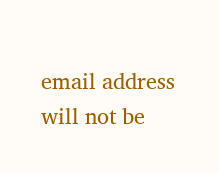email address will not be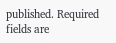published. Required fields are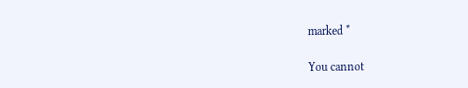marked *

You cannot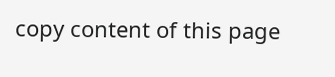copy content of this page